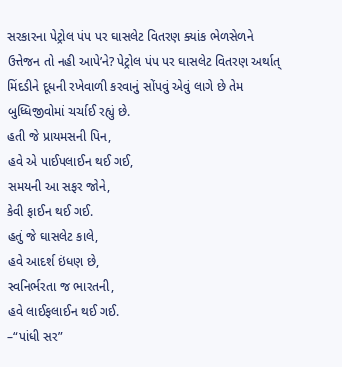સરકારના પેટ્રોલ પંપ પર ઘાસલેટ વિતરણ ક્યાંક ભેળસેળને ઉત્તેજન તો નહી આપે’ને? પેટ્રોલ પંપ પર ઘાસલેટ વિતરણ અર્થાત્ મિંદડીને દૂધની રખેવાળી કરવાનું સોંપવું એવું લાગે છે તેમ બુધ્ધિજીવોમાં ચર્ચાઈ રહ્યું છે.
હતી જે પ્રાયમસની પિન,
હવે એ પાઈપલાઈન થઈ ગઈ,
સમયની આ સફર જોને,
કેવી ફાઈન થઈ ગઈ.
હતું જે ઘાસલેટ કાલે,
હવે આદર્શ ઇંધણ છે,
સ્વનિર્ભરતા જ ભારતની,
હવે લાઈફલાઈન થઈ ગઈ.
–“પાંધી સર”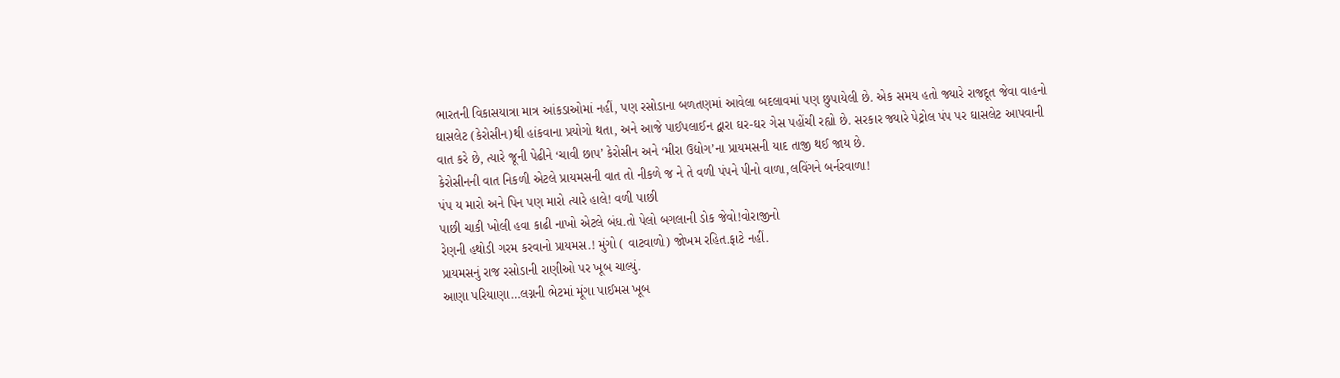ભારતની વિકાસયાત્રા માત્ર આંકડાઓમાં નહીં, પણ રસોડાના બળતણમાં આવેલા બદલાવમાં પણ છુપાયેલી છે. એક સમય હતો જ્યારે રાજદૂત જેવા વાહનો ઘાસલેટ (કેરોસીન)થી હાંકવાના પ્રયોગો થતા, અને આજે પાઈપલાઈન દ્વારા ઘર-ઘર ગેસ પહોંચી રહ્યો છે. સરકાર જ્યારે પેટ્રોલ પંપ પર ઘાસલેટ આપવાની વાત કરે છે, ત્યારે જૂની પેઢીને ‘ચાવી છાપ’ કેરોસીન અને ‘મીરા ઉદ્યોગ’ના પ્રાયમસની યાદ તાજી થઈ જાય છે.
કેરોસીનની વાત નિકળી એટલે પ્રાયમસની વાત તો નીકળે જ ને તે વળી પંપને પીનો વાળા,લવિંગને બર્નરવાળા!
પંપ ય મારો અને પિન પણ મારો ત્યારે હાલે! વળી પાછી
પાછી ચાકી ખોલી હવા કાઢી નાખો એટલે બંધ.તો પેલો બગલાની ડોક જેવો!વોરાજીનો
રેણની હથોડી ગરમ કરવાનો પ્રાયમસ.! મુંગો ( વાટવાળો) જોખમ રહિત.ફાટે નહીં.
પ્રાયમસનું રાજ રસોડાની રાણીઓ પર ખૂબ ચાલ્યું.
આણા પરિયાણા…લગ્નની ભેટમાં મૂંગા પાઈમસ ખૂબ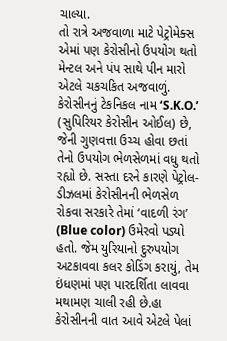ચાલ્યા.
તો રાત્રે અજવાળા માટે પેટ્રોમેક્સ એમાં પણ કેરોસીનો ઉપયોગ થતો મેન્ટલ અને પંપ સાથે પીન મારો એટલે ચકચકિત અજવાળું.
કેરોસીનનું ટેકનિકલ નામ ‘S.K.O.’ (સુપિરિયર કેરોસીન ઓઈલ) છે, જેની ગુણવત્તા ઉચ્ચ હોવા છતાં તેનો ઉપયોગ ભેળસેળમાં વધુ થતો રહ્યો છે. સસ્તા દરને કારણે પેટ્રોલ-ડીઝલમાં કેરોસીનની ભેળસેળ રોકવા સરકારે તેમાં ‘વાદળી રંગ’ (Blue color) ઉમેરવો પડ્યો હતો. જેમ યુરિયાનો દુરુપયોગ અટકાવવા કલર કોડિંગ કરાયું, તેમ ઇંધણમાં પણ પારદર્શિતા લાવવા મથામણ ચાલી રહી છે.હા કેરોસીનની વાત આવે એટલે પેલાં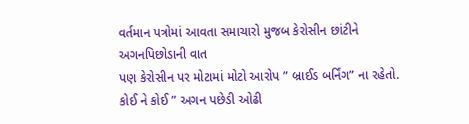વર્તમાન પત્રોમાં આવતા સમાચારો મુજબ કેરોસીન છાંટીને અગનપિછોડાની વાત
પણ કેરોસીન પર મોટામાં મોટો આરોપ ” બ્રાઈડ બર્નિંગ” ના રહેતો.
કોઈ ને કોઈ ” અગન પછેડી ઓઢી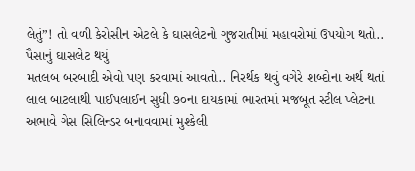લેતું”! તો વળી કેરોસીન એટલે કે ઘાસલેટનો ગુજરાતીમાં મહાવરોમાં ઉપયોગ થતો.. પૈસાનું ઘાસલેટ થયું
મતલબ બરબાદી એવો પણ કરવામાં આવતો.. નિરર્થક થવું વગેરે શબ્દોના અર્થ થતાં
લાલ બાટલાથી પાઈપલાઈન સુધી ૭૦ના દાયકામાં ભારતમાં મજબૂત સ્ટીલ પ્લેટના અભાવે ગેસ સિલિન્ડર બનાવવામાં મુશ્કેલી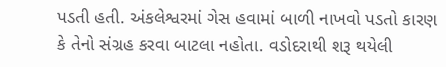પડતી હતી. અંકલેશ્વરમાં ગેસ હવામાં બાળી નાખવો પડતો કારણ કે તેનો સંગ્રહ કરવા બાટલા નહોતા. વડોદરાથી શરૂ થયેલી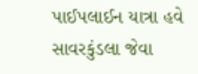પાઈપલાઈન યાત્રા હવે સાવરકુંડલા જેવા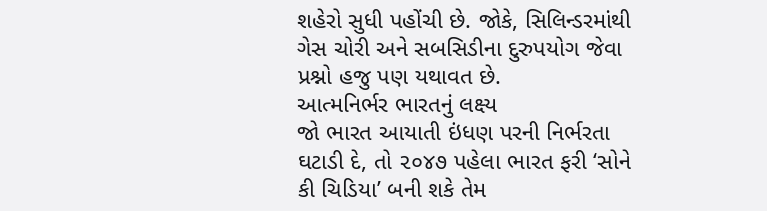શહેરો સુધી પહોંચી છે. જોકે, સિલિન્ડરમાંથી ગેસ ચોરી અને સબસિડીના દુરુપયોગ જેવા પ્રશ્નો હજુ પણ યથાવત છે.
આત્મનિર્ભર ભારતનું લક્ષ્ય
જો ભારત આયાતી ઇંધણ પરની નિર્ભરતા ઘટાડી દે, તો ૨૦૪૭ પહેલા ભારત ફરી ‘સોને કી ચિડિયા’ બની શકે તેમ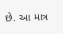છે. આ માત્ર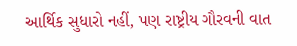આર્થિક સુધારો નહીં, પણ રાષ્ટ્રીય ગૌરવની વાત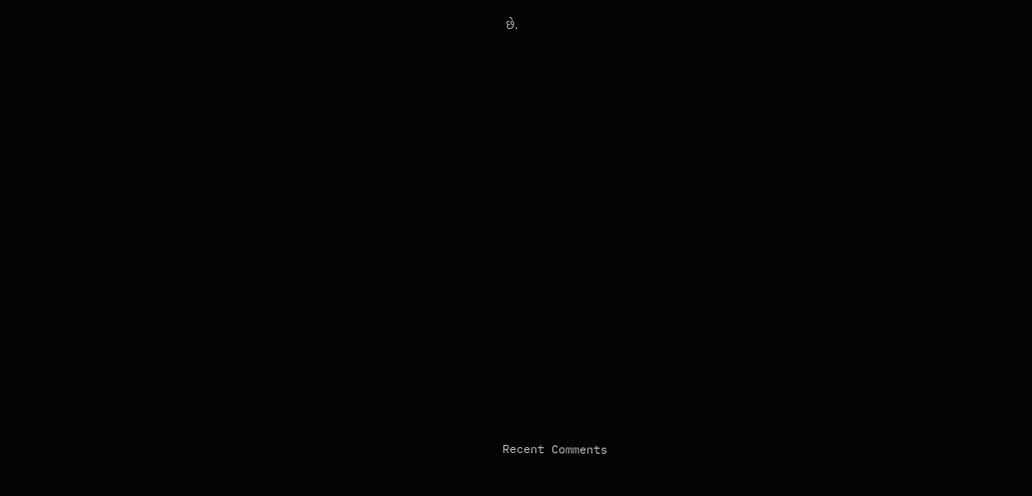છે.

















Recent Comments